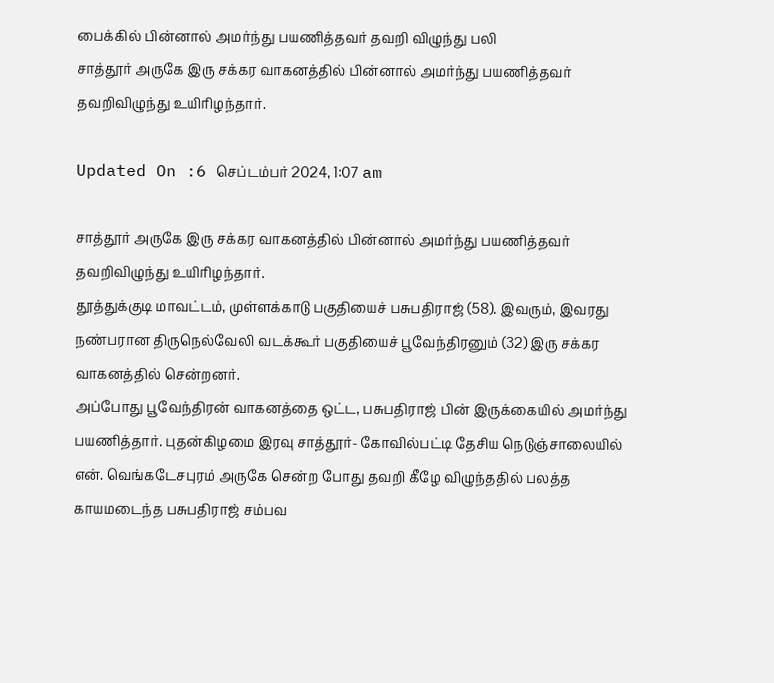பைக்கில் பின்னால் அமர்ந்து பயணித்தவர் தவறி விழுந்து பலி
சாத்தூர் அருகே இரு சக்கர வாகனத்தில் பின்னால் அமர்ந்து பயணித்தவர் தவறிவிழுந்து உயிரிழந்தார்.

Updated On :6 செப்டம்பர் 2024, 1:07 am

சாத்தூர் அருகே இரு சக்கர வாகனத்தில் பின்னால் அமர்ந்து பயணித்தவர் தவறிவிழுந்து உயிரிழந்தார்.
தூத்துக்குடி மாவட்டம், முள்ளக்காடு பகுதியைச் பசுபதிராஜ் (58). இவரும், இவரது நண்பரான திருநெல்வேலி வடக்கூர் பகுதியைச் பூவேந்திரனும் (32) இரு சக்கர வாகனத்தில் சென்றனர்.
அப்போது பூவேந்திரன் வாகனத்தை ஒட்ட, பசுபதிராஜ் பின் இருக்கையில் அமர்ந்து பயணித்தார். புதன்கிழமை இரவு சாத்தூர்- கோவில்பட்டி தேசிய நெடுஞ்சாலையில் என். வெங்கடேசபுரம் அருகே சென்ற போது தவறி கீழே விழுந்ததில் பலத்த காயமடைந்த பசுபதிராஜ் சம்பவ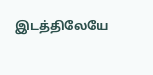இடத்திலேயே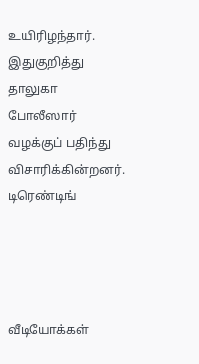உயிரிழந்தார்.
இதுகுறித்து தாலுகா போலீஸார் வழக்குப் பதிந்து விசாரிக்கின்றனர்.
டிரெண்டிங்




வீடியோக்கள்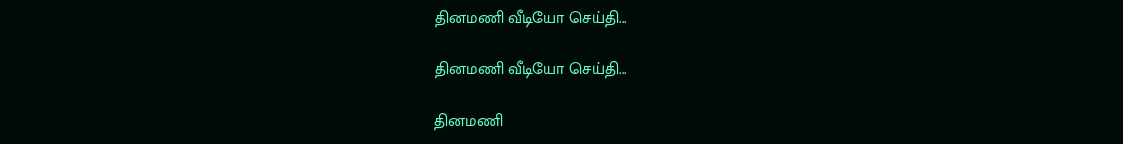தினமணி வீடியோ செய்தி...

தினமணி வீடியோ செய்தி...

தினமணி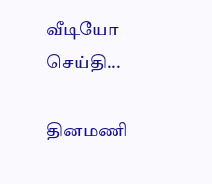வீடியோ செய்தி...

தினமணி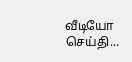வீடியோ செய்தி...